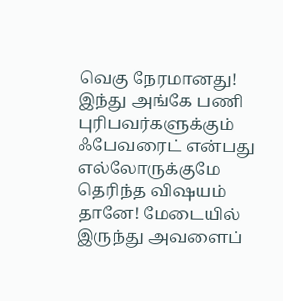வெகு நேரமானது! இந்து அங்கே பணி புரிபவர்களுக்கும் ஃபேவரைட் என்பது எல்லோருக்குமே தெரிந்த விஷயம் தானே! மேடையில் இருந்து அவளைப்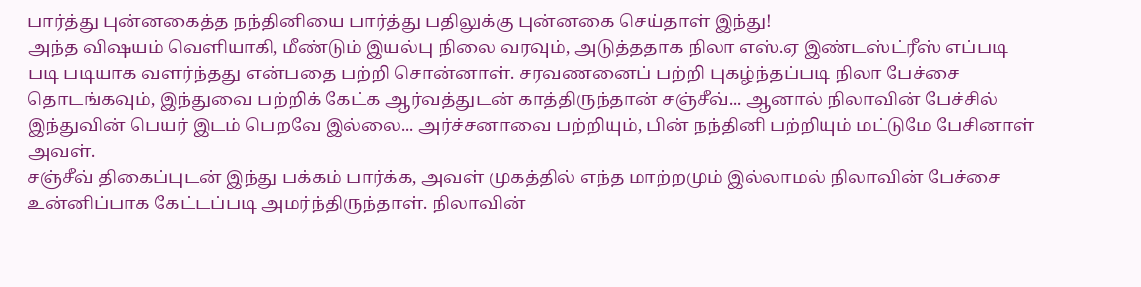பார்த்து புன்னகைத்த நந்தினியை பார்த்து பதிலுக்கு புன்னகை செய்தாள் இந்து!
அந்த விஷயம் வெளியாகி, மீண்டும் இயல்பு நிலை வரவும், அடுத்ததாக நிலா எஸ்.ஏ இண்டஸ்ட்ரீஸ் எப்படி படி படியாக வளர்ந்தது என்பதை பற்றி சொன்னாள். சரவணனைப் பற்றி புகழ்ந்தப்படி நிலா பேச்சை தொடங்கவும், இந்துவை பற்றிக் கேட்க ஆர்வத்துடன் காத்திருந்தான் சஞ்சீவ்... ஆனால் நிலாவின் பேச்சில் இந்துவின் பெயர் இடம் பெறவே இல்லை... அர்ச்சனாவை பற்றியும், பின் நந்தினி பற்றியும் மட்டுமே பேசினாள் அவள்.
சஞ்சீவ் திகைப்புடன் இந்து பக்கம் பார்க்க, அவள் முகத்தில் எந்த மாற்றமும் இல்லாமல் நிலாவின் பேச்சை உன்னிப்பாக கேட்டப்படி அமர்ந்திருந்தாள். நிலாவின்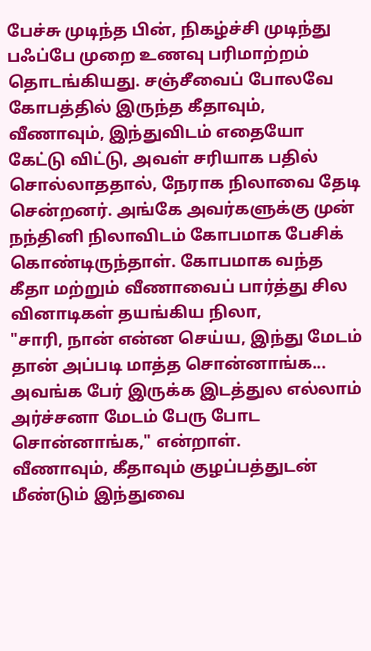பேச்சு முடிந்த பின், நிகழ்ச்சி முடிந்து பஃப்பே முறை உணவு பரிமாற்றம் தொடங்கியது. சஞ்சீவைப் போலவே கோபத்தில் இருந்த கீதாவும், வீணாவும், இந்துவிடம் எதையோ கேட்டு விட்டு, அவள் சரியாக பதில் சொல்லாததால், நேராக நிலாவை தேடி சென்றனர். அங்கே அவர்களுக்கு முன் நந்தினி நிலாவிடம் கோபமாக பேசிக் கொண்டிருந்தாள். கோபமாக வந்த கீதா மற்றும் வீணாவைப் பார்த்து சில வினாடிகள் தயங்கிய நிலா,
"சாரி, நான் என்ன செய்ய, இந்து மேடம் தான் அப்படி மாத்த சொன்னாங்க... அவங்க பேர் இருக்க இடத்துல எல்லாம் அர்ச்சனா மேடம் பேரு போட சொன்னாங்க," என்றாள்.
வீணாவும், கீதாவும் குழப்பத்துடன் மீண்டும் இந்துவை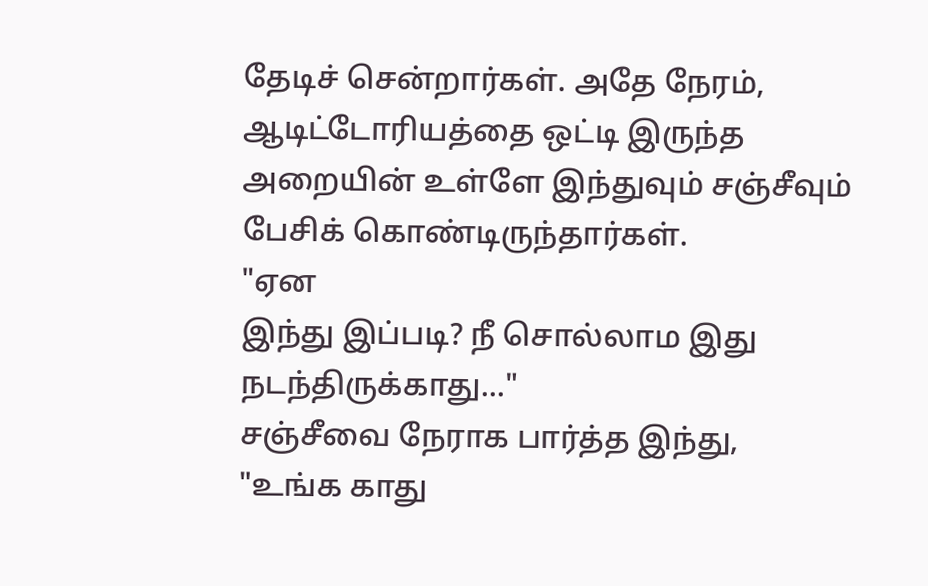தேடிச் சென்றார்கள். அதே நேரம், ஆடிட்டோரியத்தை ஒட்டி இருந்த அறையின் உள்ளே இந்துவும் சஞ்சீவும் பேசிக் கொண்டிருந்தார்கள்.
"ஏன
இந்து இப்படி? நீ சொல்லாம இது நடந்திருக்காது..."
சஞ்சீவை நேராக பார்த்த இந்து,
"உங்க காது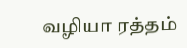வழியா ரத்தம்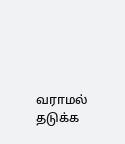வராமல் தடுக்க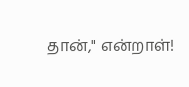தான்," என்றாள்!